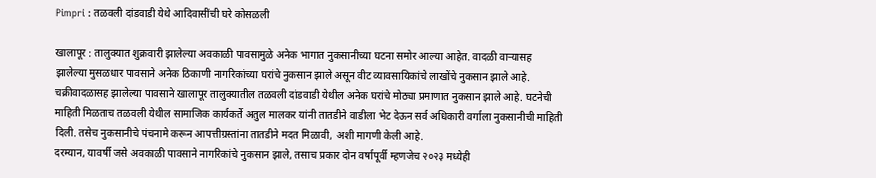Pimpri : तळवली दांडवाडी येथे आदिवासींची घरे कोसळली

खालापूर : तालुक्यात शुक्रवारी झालेल्या अवकाळी पावसामुळे अनेक भागात नुकसानीच्या घटना समोर आल्या आहेत. वादळी वाऱ्यासह झालेल्या मुसळधार पावसाने अनेक ठिकाणी नागरिकांच्या घरांचे नुकसान झाले असून वीट व्यावसायिकांचे लाखोंचे नुकसान झाले आहे.
चक्रीवादळासह झालेल्या पावसाने खालापूर तालुक्यातील तळवली दांडवाडी येथील अनेक घरांचे मोठ्या प्रमाणात नुकसान झाले आहे. घटनेची माहिती मिळताच तळवली येथील सामाजिक कार्यकर्ते अतुल मालकर यांनी तातडीने वाडीला भेट देऊन सर्व अधिकारी वर्गाला नुकसानीची माहिती दिली. तसेच नुकसानीचे पंचनामे करून आपत्तीग्रस्तांना तातडीने मदत मिळावी, अशी मागणी केली आहे.
दरम्यान, यावर्षी जसे अवकाळी पावसाने नागरिकांचे नुकसान झाले, तसाच प्रकार दोन वर्षापूर्वी म्हणजेच २०२३ मध्येही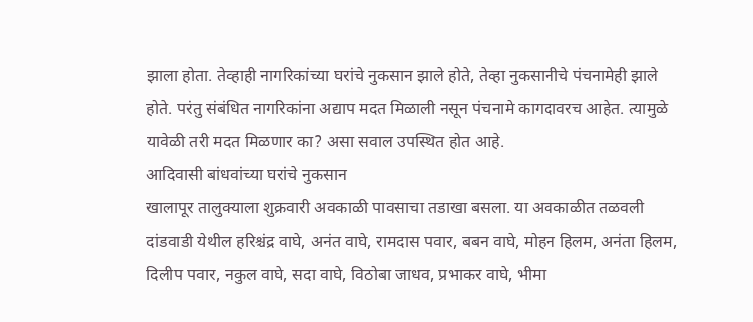झाला होता. तेव्हाही नागरिकांच्या घरांचे नुकसान झाले होते, तेव्हा नुकसानीचे पंचनामेही झाले होते. परंतु संबंधित नागरिकांना अद्याप मदत मिळाली नसून पंचनामे कागदावरच आहेत. त्यामुळे यावेळी तरी मदत मिळणार का? असा सवाल उपस्थित होत आहे.
आदिवासी बांधवांच्या घरांचे नुकसान
खालापूर तालुक्याला शुक्रवारी अवकाळी पावसाचा तडाखा बसला. या अवकाळीत तळवली दांडवाडी येथील हरिश्चंद्र वाघे, अनंत वाघे, रामदास पवार, बबन वाघे, मोहन हिलम, अनंता हिलम, दिलीप पवार, नकुल वाघे, सदा वाघे, विठोबा जाधव, प्रभाकर वाघे, भीमा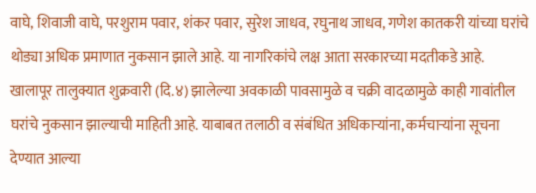वाघे, शिवाजी वाघे, परशुराम पवार, शंकर पवार, सुरेश जाधव, रघुनाथ जाधव, गणेश कातकरी यांच्या घरांचे थोड्या अधिक प्रमाणात नुकसान झाले आहे. या नागरिकांचे लक्ष आता सरकारच्या मदतीकडे आहे.
खालापूर तालुक्यात शुक्रवारी (दि.४) झालेल्या अवकाळी पावसामुळे व चक्री वादळामुळे काही गावांतील घरांचे नुकसान झाल्याची माहिती आहे. याबाबत तलाठी व संबंधित अधिकाऱ्यांना, कर्मचाऱ्यांना सूचना देण्यात आल्या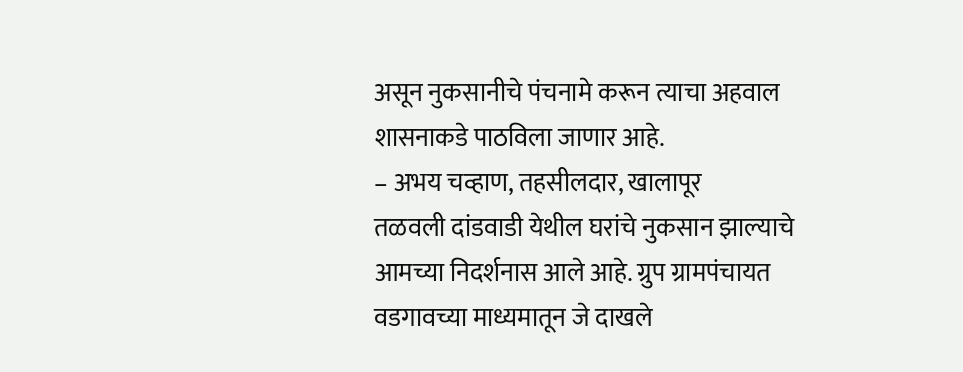असून नुकसानीचे पंचनामे करून त्याचा अहवाल शासनाकडे पाठविला जाणार आहे.
– अभय चव्हाण, तहसीलदार, खालापूर
तळवली दांडवाडी येथील घरांचे नुकसान झाल्याचे आमच्या निदर्शनास आले आहे. ग्रुप ग्रामपंचायत वडगावच्या माध्यमातून जे दाखले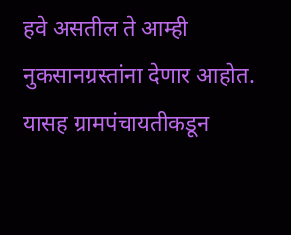हवे असतील ते आम्ही नुकसानग्रस्तांना देणार आहोत. यासह ग्रामपंचायतीकडून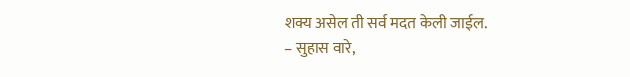शक्य असेल ती सर्व मदत केली जाईल.
– सुहास वारे,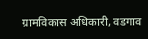ग्रामविकास अधिकारी, वडगाव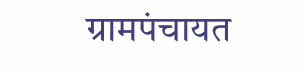ग्रामपंचायत